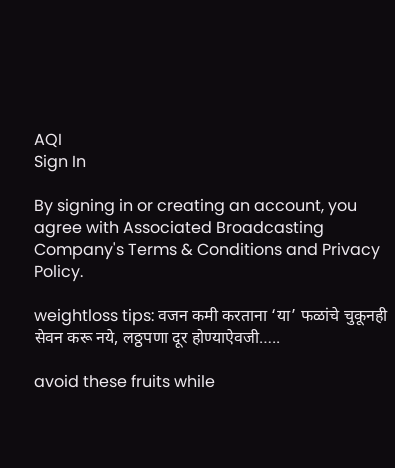AQI
Sign In

By signing in or creating an account, you agree with Associated Broadcasting Company's Terms & Conditions and Privacy Policy.

weightloss tips: वजन कमी करताना ‘या’ फळांचे चुकूनही सेवन करू नये, लठ्ठपणा दूर होण्याऐवजी…..

avoid these fruits while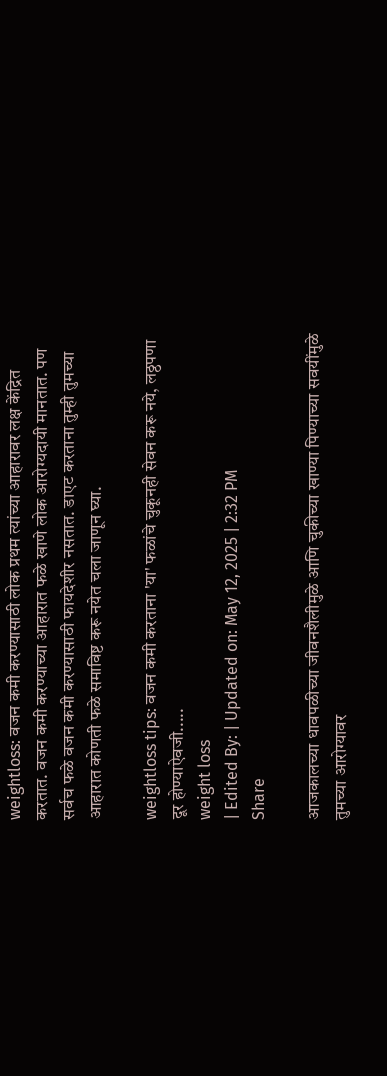weightloss: वजन कमी करण्यासाठी लोक प्रथम त्यांच्या आहारावर लक्ष केंद्रित करतात. वजन कमी करण्याच्या आहारात फळे खाणे लोक आरोग्यदायी मानतात. पण सर्वच फळे वजन कमी करण्यासाठी फायदेशीर नसतात. डाएट करताना तुम्ही तुमच्या आहारात कोणती फळे समाविष्ट करू नयेत चला जाणून घ्या.

weightloss tips: वजन कमी करताना 'या' फळांचे चुकूनही सेवन करू नये, लठ्ठपणा दूर होण्याऐवजी.....
weight loss
| Edited By: | Updated on: May 12, 2025 | 2:32 PM
Share

आजकालच्या धावपळीच्या जीवनशैलीमुळे आणि चुकीच्या खाण्या पिण्याच्या सवयींमुळे तुमच्या आरोग्यावर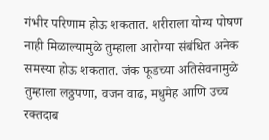गंभीर परिणाम होऊ शकतात. शरीराला योग्य पोषण नाही मिळाल्यामुळे तुम्हाला आरोग्या संबंधित अनेक समस्या होऊ शकतात. जंक फूडच्या अतिसेवनामुळे तुम्हाला लठ्ठपणा, वजन वाढ, मधुमेह आणि उच्च रक्तदाब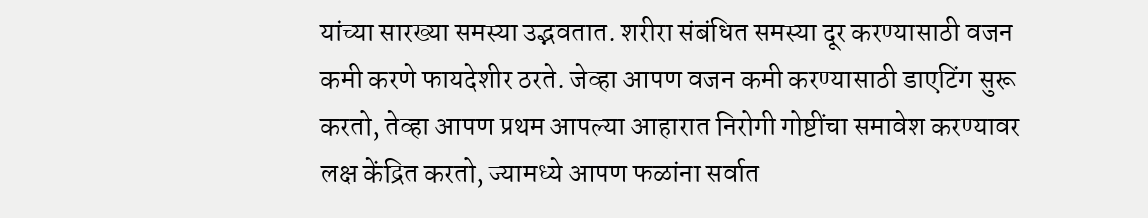यांच्या सारख्या समस्या उद्भवतात. शरीरा संबंधित समस्या दूर करण्यासाठी वजन कमी करणे फायदेशीर ठरते. जेव्हा आपण वजन कमी करण्यासाठी डाएटिंग सुरू करतो, तेव्हा आपण प्रथम आपल्या आहारात निरोगी गोष्टींचा समावेश करण्यावर लक्ष केंद्रित करतो, ज्यामध्ये आपण फळांना सर्वात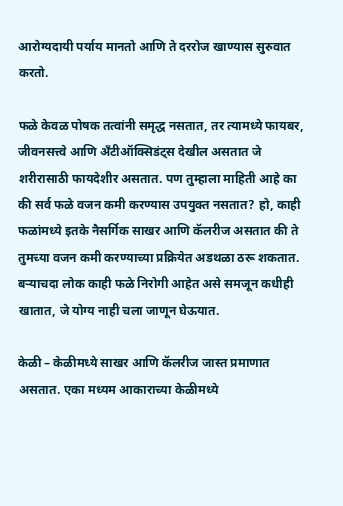आरोग्यदायी पर्याय मानतो आणि ते दररोज खाण्यास सुरुवात करतो.

फळे केवळ पोषक तत्वांनी समृद्ध नसतात, तर त्यामध्ये फायबर, जीवनसत्त्वे आणि अँटीऑक्सिडंट्स देखील असतात जे शरीरासाठी फायदेशीर असतात. पण तुम्हाला माहिती आहे का की सर्व फळे वजन कमी करण्यास उपयुक्त नसतात? हो, काही फळांमध्ये इतके नैसर्गिक साखर आणि कॅलरीज असतात की ते तुमच्या वजन कमी करण्याच्या प्रक्रियेत अडथळा ठरू शकतात. बऱ्याचदा लोक काही फळे निरोगी आहेत असे समजून कधीही खातात, जे योग्य नाही चला जाणून घेऊयात.

केळी – केळीमध्ये साखर आणि कॅलरीज जास्त प्रमाणात असतात. एका मध्यम आकाराच्या केळीमध्ये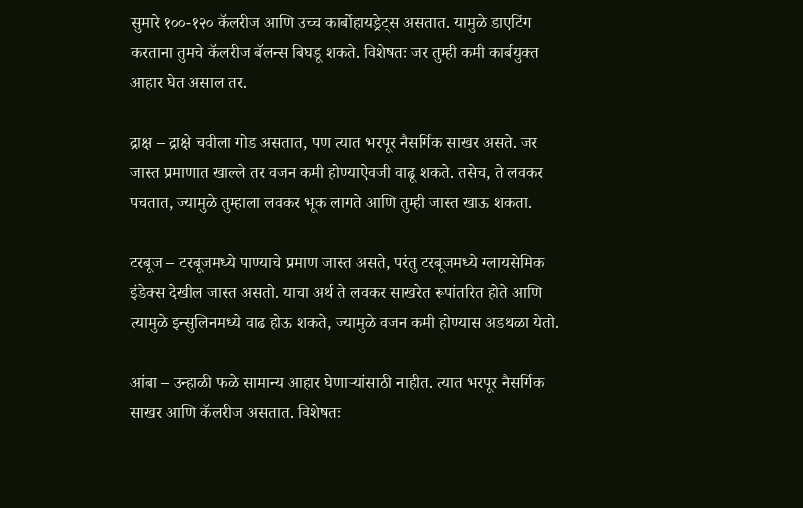सुमारे १००-१२० कॅलरीज आणि उच्च कार्बोहायड्रेट्स असतात. यामुळे डाएटिंग करताना तुमचे कॅलरीज बॅलन्स बिघडू शकते. विशेषतः जर तुम्ही कमी कार्बयुक्त आहार घेत असाल तर.

द्राक्ष – द्राक्षे चवीला गोड असतात, पण त्यात भरपूर नैसर्गिक साखर असते. जर जास्त प्रमाणात खाल्ले तर वजन कमी होण्याऐवजी वाढू शकते. तसेच, ते लवकर पचतात, ज्यामुळे तुम्हाला लवकर भूक लागते आणि तुम्ही जास्त खाऊ शकता.

टरबूज – टरबूजमध्ये पाण्याचे प्रमाण जास्त असते, परंतु टरबूजमध्ये ग्लायसेमिक इंडेक्स देखील जास्त असतो. याचा अर्थ ते लवकर साखरेत रूपांतरित होते आणि त्यामुळे इन्सुलिनमध्ये वाढ होऊ शकते, ज्यामुळे वजन कमी होण्यास अडथळा येतो.

आंबा – उन्हाळी फळे सामान्य आहार घेणाऱ्यांसाठी नाहीत. त्यात भरपूर नैसर्गिक साखर आणि कॅलरीज असतात. विशेषतः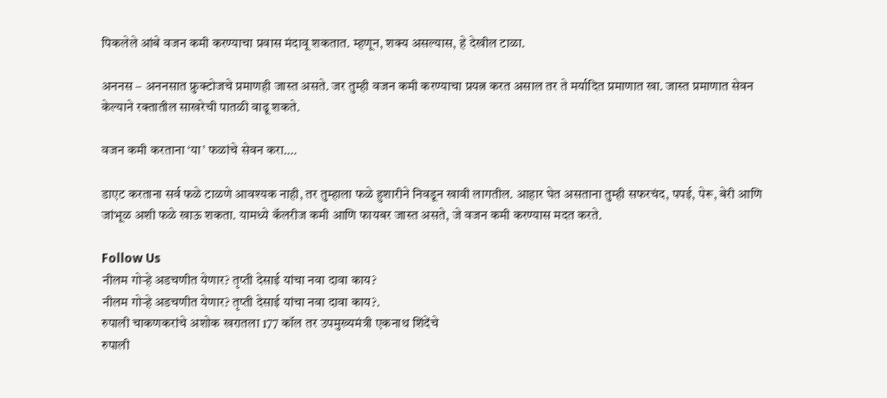पिकलेले आंबे वजन कमी करण्याचा प्रवास मंदावू शकतात. म्हणून, शक्य असल्यास, हे देखील टाळा.

अननस – अननसात फ्रुक्टोजचे प्रमाणही जास्त असते. जर तुम्ही वजन कमी करण्याचा प्रयत्न करत असाल तर ते मर्यादित प्रमाणात खा. जास्त प्रमाणात सेवन केल्याने रक्तातील साखरेची पातळी वाढू शकते.

वजन कमी करताना ‘या’ फळांचे सेवन करा….

डाएट करताना सर्व फळे टाळणे आवश्यक नाही, तर तुम्हाला फळे हुशारीने निवडून खावी लागतील. आहार घेत असताना तुम्ही सफरचंद, पपई, पेरू, बेरी आणि जांभूळ अशी फळे खाऊ शकता. यामध्ये कॅलरीज कमी आणि फायबर जास्त असते, जे वजन कमी करण्यास मदत करते.

Follow Us
नीलम गोऱ्हे अडचणीत येणार? तृप्ती देसाई यांचा नवा दावा काय?
नीलम गोऱ्हे अडचणीत येणार? तृप्ती देसाई यांचा नवा दावा काय?.
रुपाली चाकणकरांचे अशोक खरातला 177 कॉल तर उपमुख्यमंत्री एकनाथ शिंदेंचे
रुपाली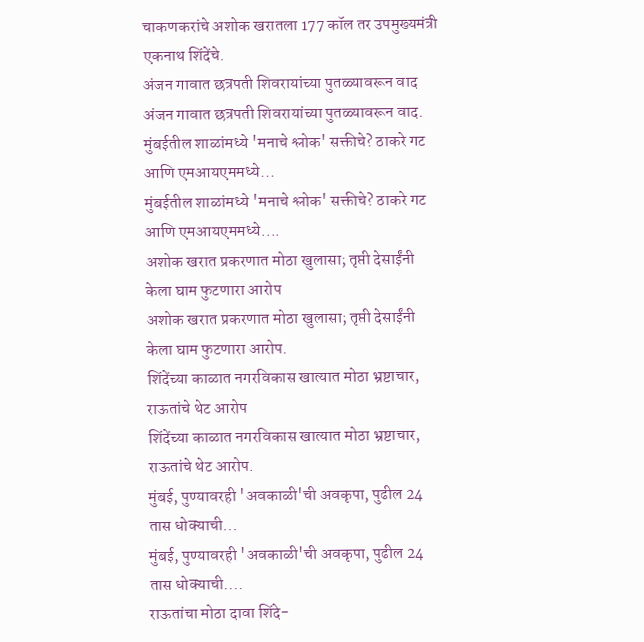चाकणकरांचे अशोक खरातला 177 कॉल तर उपमुख्यमंत्री एकनाथ शिंदेंचे.
अंजन गावात छत्रपती शिवरायांच्या पुतळ्यावरून वाद
अंजन गावात छत्रपती शिवरायांच्या पुतळ्यावरून वाद.
मुंबईतील शाळांमध्ये 'मनाचे श्लोक' सक्तीचे? ठाकरे गट आणि एमआयएममध्ये...
मुंबईतील शाळांमध्ये 'मनाचे श्लोक' सक्तीचे? ठाकरे गट आणि एमआयएममध्ये....
अशोक खरात प्रकरणात मोठा खुलासा; तृप्ती देसाईंनी केला घाम फुटणारा आरोप
अशोक खरात प्रकरणात मोठा खुलासा; तृप्ती देसाईंनी केला घाम फुटणारा आरोप.
शिंदेंच्या काळात नगरविकास खात्यात मोठा भ्रष्टाचार, राऊतांचे थेट आरोप
शिंदेंच्या काळात नगरविकास खात्यात मोठा भ्रष्टाचार, राऊतांचे थेट आरोप.
मुंबई, पुण्यावरही 'अवकाळी'ची अवकृपा, पुढील 24 तास धोक्याची...
मुंबई, पुण्यावरही 'अवकाळी'ची अवकृपा, पुढील 24 तास धोक्याची....
राऊतांचा मोठा दावा शिंदे-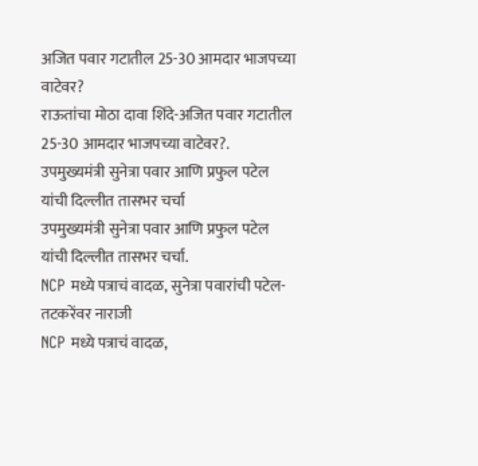अजित पवार गटातील 25-30 आमदार भाजपच्या वाटेवर?
राऊतांचा मोठा दावा शिंदे-अजित पवार गटातील 25-30 आमदार भाजपच्या वाटेवर?.
उपमुख्यमंत्री सुनेत्रा पवार आणि प्रफुल पटेल यांची दिल्लीत तासभर चर्चा
उपमुख्यमंत्री सुनेत्रा पवार आणि प्रफुल पटेल यांची दिल्लीत तासभर चर्चा.
NCP मध्ये पत्राचं वादळ, सुनेत्रा पवारांची पटेल-तटकरेंवर नाराजी
NCP मध्ये पत्राचं वादळ,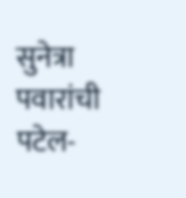सुनेत्रा पवारांची पटेल-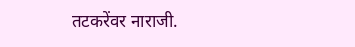तटकरेंवर नाराजी.